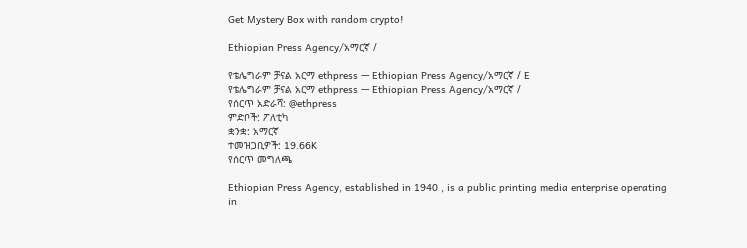Get Mystery Box with random crypto!

Ethiopian Press Agency/አማርኛ /

የቴሌግራም ቻናል አርማ ethpress — Ethiopian Press Agency/አማርኛ / E
የቴሌግራም ቻናል አርማ ethpress — Ethiopian Press Agency/አማርኛ /
የሰርጥ አድራሻ: @ethpress
ምድቦች: ፖለቲካ
ቋንቋ: አማርኛ
ተመዝጋቢዎች: 19.66K
የሰርጥ መግለጫ

Ethiopian Press Agency, established in 1940 , is a public printing media enterprise operating in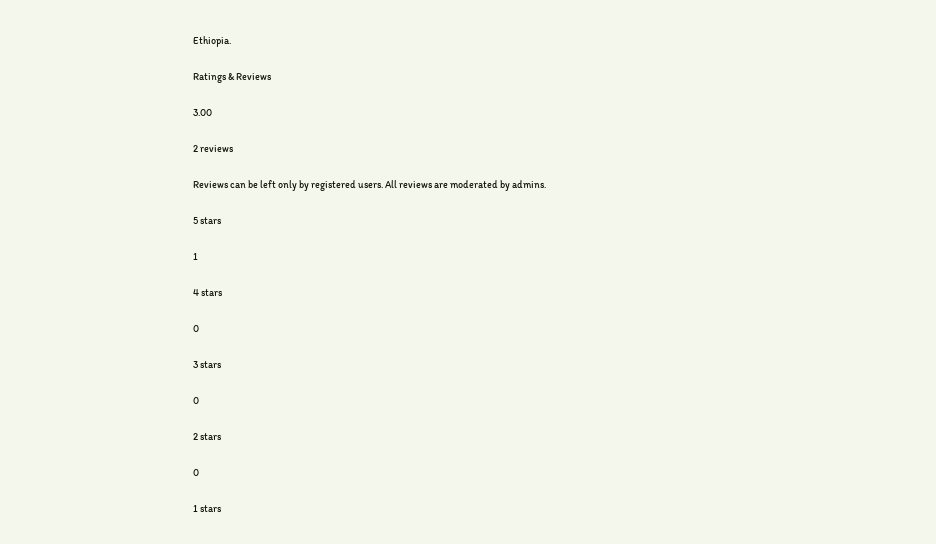Ethiopia.

Ratings & Reviews

3.00

2 reviews

Reviews can be left only by registered users. All reviews are moderated by admins.

5 stars

1

4 stars

0

3 stars

0

2 stars

0

1 stars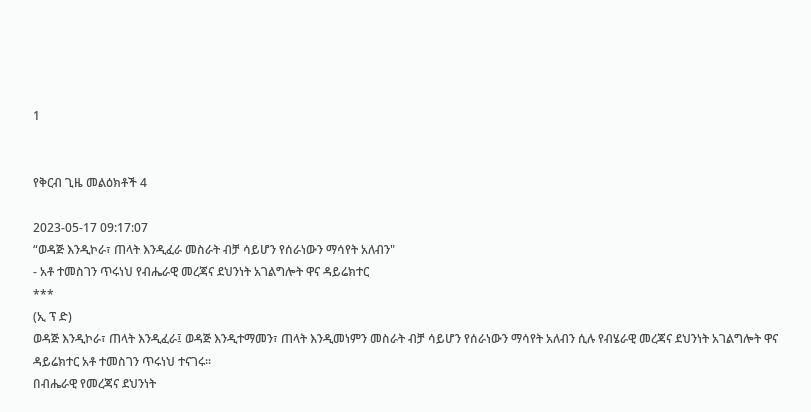1


የቅርብ ጊዜ መልዕክቶች 4

2023-05-17 09:17:07
“ወዳጅ እንዲኮራ፣ ጠላት እንዲፈራ መስራት ብቻ ሳይሆን የሰራነውን ማሳየት አለብን"
- አቶ ተመስገን ጥሩነህ የብሔራዊ መረጃና ደህንነት አገልግሎት ዋና ዳይሬክተር
***
(ኢ ፕ ድ)
ወዳጅ እንዲኮራ፣ ጠላት እንዲፈራ፤ ወዳጅ እንዲተማመን፣ ጠላት እንዲመነምን መስራት ብቻ ሳይሆን የሰራነውን ማሳየት አለብን ሲሉ የብሄራዊ መረጃና ደህንነት አገልግሎት ዋና ዳይሬክተር አቶ ተመስገን ጥሩነህ ተናገሩ፡፡
በብሔራዊ የመረጃና ደህንነት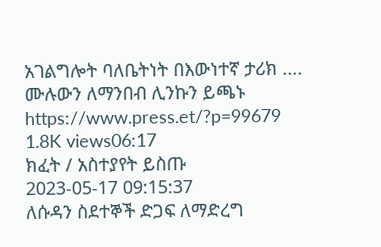አገልግሎት ባለቤትነት በእውነተኛ ታሪክ ....
ሙሉውን ለማንበብ ሊንኩን ይጫኑ https://www.press.et/?p=99679
1.8K views06:17
ክፈት / አስተያየት ይስጡ
2023-05-17 09:15:37
ለሱዳን ስደተኞች ድጋፍ ለማድረግ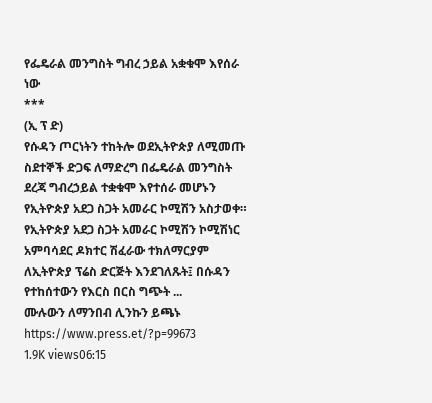የፌዴራል መንግስት ግብረ ኃይል አቋቁሞ እየሰራ ነው
***
(ኢ ፕ ድ)
የሱዳን ጦርነትን ተከትሎ ወደኢትዮጵያ ለሚመጡ ስደተኞች ድጋፍ ለማድረግ በፌዴራል መንግስት ደረጃ ግብረኃይል ተቋቁሞ እየተሰራ መሆኑን የኢትዮጵያ አደጋ ስጋት አመራር ኮሚሽን አስታወቀ።
የኢትዮጵያ አደጋ ስጋት አመራር ኮሚሽን ኮሚሽነር አምባሳደር ዶክተር ሽፈራው ተክለማርያም ለኢትዮጵያ ፕሬስ ድርጅት እንደገለጹት፤ በሱዳን የተከሰተውን የእርስ በርስ ግጭት ...
ሙሉውን ለማንበብ ሊንኩን ይጫኑ https://www.press.et/?p=99673
1.9K views06:15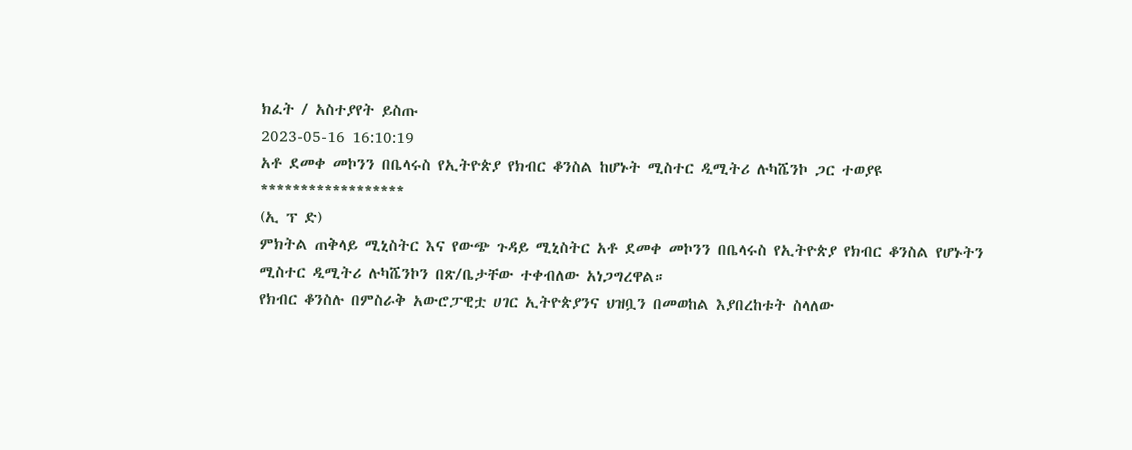ክፈት / አስተያየት ይስጡ
2023-05-16 16:10:19
አቶ ደመቀ መኮንን በቤላሩስ የኢትዮጵያ የክብር ቆንስል ከሆኑት ሚስተር ዲሚትሪ ሉካሼንኮ ጋር ተወያዩ
******************
(ኢ ፕ ድ)
ምክትል ጠቅላይ ሚኒስትር እና የውጭ ጉዳይ ሚኒስትር አቶ ደመቀ መኮንን በቤላሩስ የኢትዮጵያ የክብር ቆንስል የሆኑትን ሚስተር ዲሚትሪ ሉካሼንኮን በጽ/ቤታቸው ተቀብለው አነጋግረዋል።
የክብር ቆንስሉ በምስራቅ አውሮፓዊቷ ሀገር ኢትዮጵያንና ህዝቧን በመወከል እያበረከቱት ስላለው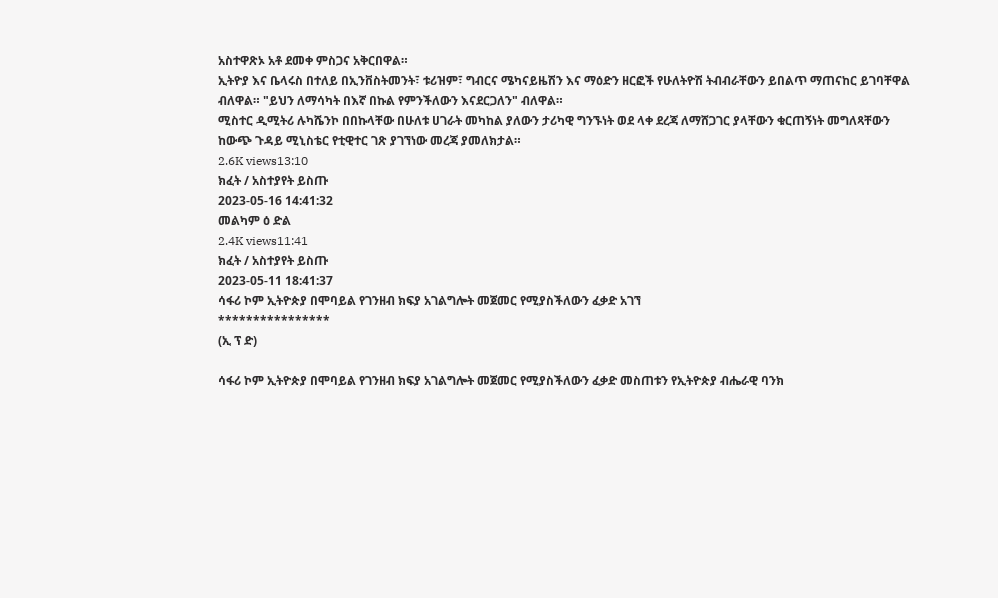አስተዋጽኦ አቶ ደመቀ ምስጋና አቅርበዋል።
ኢትዮያ እና ቤላሩስ በተለይ በኢንቨስትመንት፣ ቱሪዝም፣ ግብርና ሜካናይዜሽን እና ማዕድን ዘርፎች የሁለትዮሽ ትብብራቸውን ይበልጥ ማጠናከር ይገባቸዋል ብለዋል። "ይህን ለማሳካት በእኛ በኩል የምንችለውን እናደርጋለን" ብለዋል።
ሚስተር ዲሚትሪ ሉካሼንኮ በበኩላቸው በሁለቱ ሀገራት መካከል ያለውን ታሪካዊ ግንኙነት ወደ ላቀ ደረጃ ለማሸጋገር ያላቸውን ቁርጠኝነት መግለጻቸውን ከውጭ ጉዳይ ሚኒስቴር የቲዊተር ገጽ ያገኘነው መረጃ ያመለክታል።
2.6K views13:10
ክፈት / አስተያየት ይስጡ
2023-05-16 14:41:32
መልካም ዕ ድል
2.4K views11:41
ክፈት / አስተያየት ይስጡ
2023-05-11 18:41:37
ሳፋሪ ኮም ኢትዮጵያ በሞባይል የገንዘብ ክፍያ አገልግሎት መጀመር የሚያስችለውን ፈቃድ አገኘ
****************
(ኢ ፕ ድ)

ሳፋሪ ኮም ኢትዮጵያ በሞባይል የገንዘብ ክፍያ አገልግሎት መጀመር የሚያስችለውን ፈቃድ መስጠቱን የኢትዮጵያ ብሔራዊ ባንክ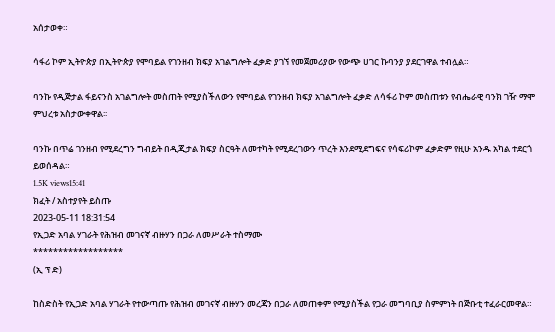አሰታወቀ።

ሳፋሪ ኮም ኢትዮጵያ በኢትዮጵያ የሞባይል የገንዘብ ክፍያ አገልግሎት ፈቃድ ያገኘ የመጀመሪያው የውጭ ሀገር ኩባንያ ያደርገዋል ተብሏል።

ባንኩ የዲጅታል ፋይናንስ አገልግሎት መስጠት የሚያስችለውን የሞባይል የገንዘብ ክፍያ አገልግሎት ፈቃድ ለሳፋሪ ኮም መስጠቱን የብሔራዊ ባንክ ገዥ ማሞ ምህረቱ አስታውቀዋል፡፡

ባንኩ በጥሬ ገንዘብ የሚደረግን ግብይት በዲጂታል ክፍያ ስርዓት ለመተካት የሚደረገውን ጥረት እንደሚደግፍና የሳፍሪኮም ፈቃድም የዚሁ አንዱ አካል ተደርጎ ይወሰዳል።
1.5K views15:41
ክፈት / አስተያየት ይስጡ
2023-05-11 18:31:54
የኢጋድ አባል ሃገራት የሕዝብ መገናኛ ብዙሃን በጋራ ለመሥራት ተስማሙ
******************
(ኢ ፕ ድ)

ከስድስት የኢጋድ አባል ሃገራት የተውጣጡ የሕዝብ መገናኛ ብዙሃን መረጃን በጋራ ለመጠቀም የሚያስችል የጋራ መግባቢያ ስምምነት በጅቡቲ ተፈራርመዋል።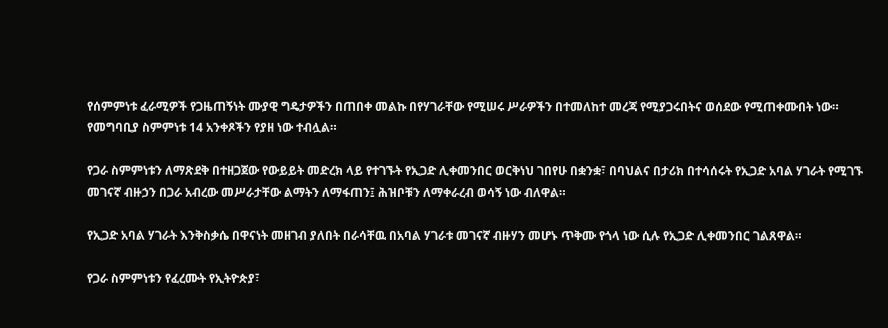የሰምምነቱ ፈራሚዎች የጋዜጠኝነት ሙያዊ ግዴታዎችን በጠበቀ መልኩ በየሃገራቸው የሚሠሩ ሥራዎችን በተመለከተ መረጃ የሚያጋሩበትና ወሰደው የሚጠቀሙበት ነው። የመግባቢያ ስምምነቱ 14 አንቀጾችን የያዘ ነው ተብሏል።

የጋራ ስምምነቱን ለማጽደቅ በተዘጋጀው የውይይት መድረክ ላይ የተገኙት የኢጋድ ሊቀመንበር ወርቅነህ ገበየሁ በቋንቋ፣ በባህልና በታሪክ በተሳሰሩት የኢጋድ አባል ሃገራት የሚገኙ መገናኛ ብዙኃን በጋራ አብረው መሥራታቸው ልማትን ለማፋጠን፤ ሕዝቦቹን ለማቀራረብ ወሳኝ ነው ብለዋል።

የኢጋድ አባል ሃገራት እንቅስቃሴ በዋናነት መዘገብ ያለበት በራሳቸዉ በአባል ሃገራቱ መገናኛ ብዙሃን መሆኑ ጥቅሙ የጎላ ነው ሲሉ የኢጋድ ሊቀመንበር ገልጸዋል።

የጋራ ስምምነቱን የፈረሙት የኢትዮጵያ፣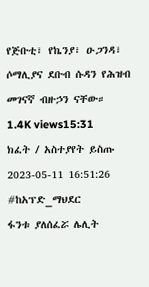የጅቡቲ፣ የኬንያ፣ ዑጋንዳ፣ ሶማሊያና ደቡብ ሱዳን የሕዝብ መገናኛ ብዙኃን ናቸው።
1.4K views15:31
ክፈት / አስተያየት ይስጡ
2023-05-11 16:51:26
#ከአፕድ_ማህደር
ፋንቱ ያለሰፈሯ ሌሊት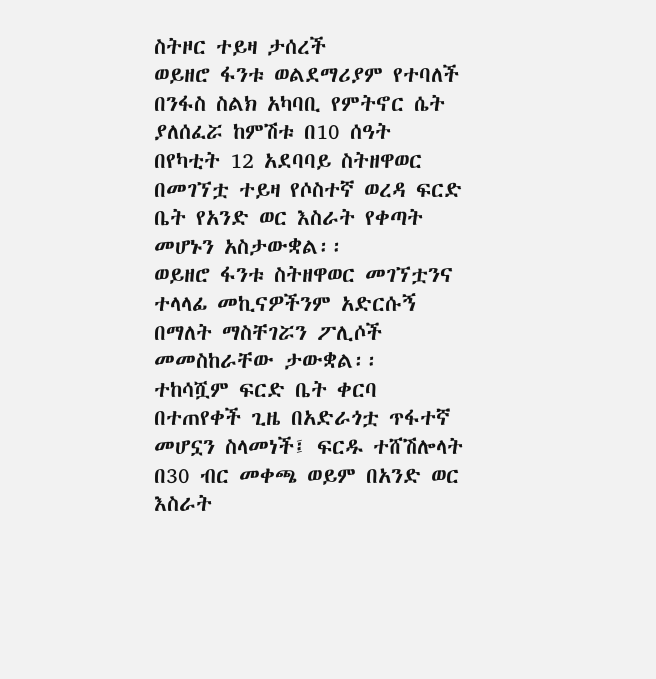ስትዞር ተይዛ ታሰረች
ወይዘሮ ፋንቱ ወልደማሪያም የተባለች በንፋስ ስልክ አካባቢ የምትኖር ሴት ያለሰፈሯ ከምሽቱ በ10 ሰዓት በየካቲት 12 አደባባይ ስትዘዋወር በመገኘቷ ተይዛ የሶስተኛ ወረዳ ፍርድ ቤት የአንድ ወር እስራት የቀጣት መሆኑን አስታውቋል፡፡
ወይዘሮ ፋንቱ ስትዘዋወር መገኘቷንና ተላላፊ መኪናዎችንም አድርሱኝ በማለት ማስቸገሯን ፖሊሶች መመስከራቸው ታውቋል፡፡
ተከሳሿም ፍርድ ቤት ቀርባ በተጠየቀች ጊዜ በአድራጎቷ ጥፋተኛ መሆኗን ስላመነች፤ ፍርዱ ተሸሽሎላት በ30 ብር መቀጫ ወይም በአንድ ወር እስራት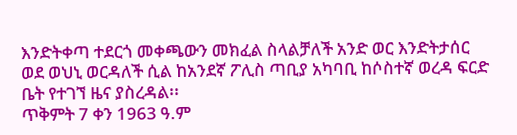እንድትቀጣ ተደርጎ መቀጫውን መክፈል ስላልቻለች አንድ ወር እንድትታሰር ወደ ወህኒ ወርዳለች ሲል ከአንደኛ ፖሊስ ጣቢያ አካባቢ ከሶስተኛ ወረዳ ፍርድ ቤት የተገኘ ዜና ያስረዳል፡፡
ጥቅምት 7 ቀን 1963 ዓ.ም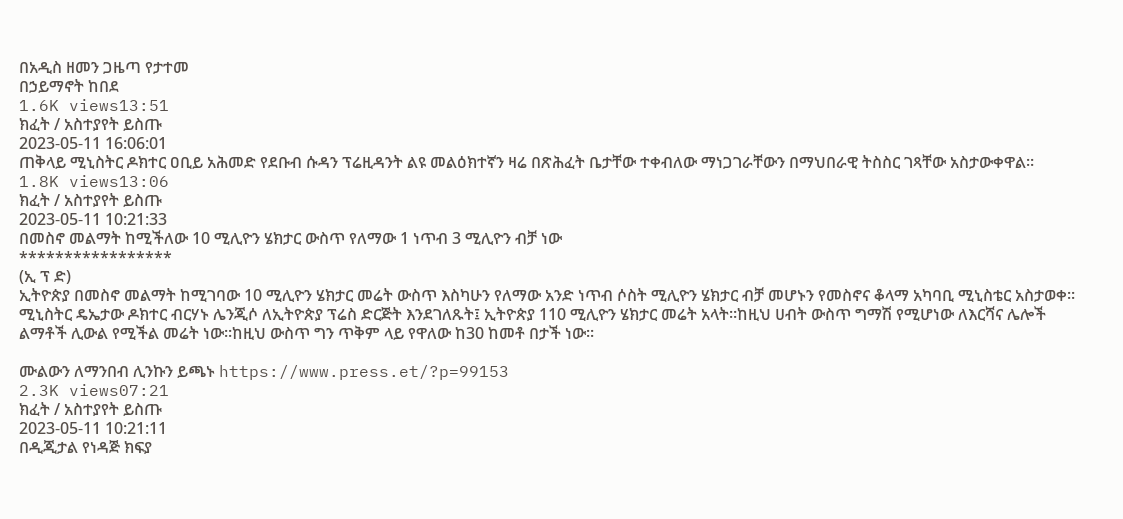በአዲስ ዘመን ጋዜጣ የታተመ
በኃይማኖት ከበደ
1.6K views13:51
ክፈት / አስተያየት ይስጡ
2023-05-11 16:06:01
ጠቅላይ ሚኒስትር ዶክተር ዐቢይ አሕመድ የደቡብ ሱዳን ፕሬዚዳንት ልዩ መልዕክተኛን ዛሬ በጽሕፈት ቤታቸው ተቀብለው ማነጋገራቸውን በማህበራዊ ትስስር ገጻቸው አስታውቀዋል።
1.8K views13:06
ክፈት / አስተያየት ይስጡ
2023-05-11 10:21:33
በመስኖ መልማት ከሚችለው 10 ሚሊዮን ሄክታር ውስጥ የለማው 1 ነጥብ 3 ሚሊዮን ብቻ ነው
*****************
(ኢ ፕ ድ)
ኢትዮጵያ በመስኖ መልማት ከሚገባው 10 ሚሊዮን ሄክታር መሬት ውስጥ እስካሁን የለማው አንድ ነጥብ ሶስት ሚሊዮን ሄክታር ብቻ መሆኑን የመስኖና ቆላማ አካባቢ ሚኒስቴር አስታወቀ፡፡
ሚኒስትር ዴኤታው ዶክተር ብርሃኑ ሌንጂሶ ለኢትዮጵያ ፕሬስ ድርጅት እንደገለጹት፤ ኢትዮጵያ 110 ሚሊዮን ሄክታር መሬት አላት።ከዚህ ሀብት ውስጥ ግማሽ የሚሆነው ለእርሻና ሌሎች ልማቶች ሊውል የሚችል መሬት ነው።ከዚህ ውስጥ ግን ጥቅም ላይ የዋለው ከ30 ከመቶ በታች ነው፡፡

ሙልውን ለማንበብ ሊንኩን ይጫኑ https://www.press.et/?p=99153
2.3K views07:21
ክፈት / አስተያየት ይስጡ
2023-05-11 10:21:11
በዲጂታል የነዳጅ ክፍያ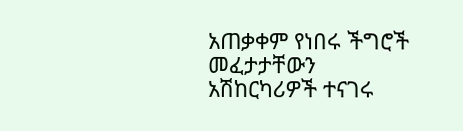አጠቃቀም የነበሩ ችግሮች መፈታታቸውን አሽከርካሪዎች ተናገሩ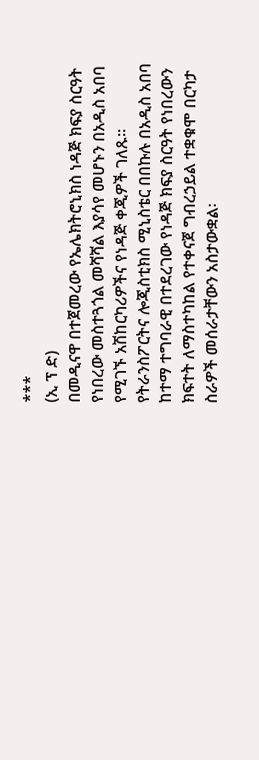***
(ኢ ፕ ድ)
በመዲናዋ በተጀመረው የኤሌክትሮኒክስ ነዳጅ ክፍያ ስርዓት የነበረው መስተጓጎል መሻሻል እያሳየ መሆኑን በአዲስ አበባ የሚገኙ አሽከርካሪዎችና የነዳጅ ቀጂዎች ገለጹ።
የትራንስፖርትና ሎጂስቲክስ ሚኒስቴር በበኩሉ በአዲስ አበባ ከተማ ተግባራዊ በተደረገው የነዳጅ ክፍያ ስርዓት የነበረውን ክፍተት ለማስተካከል የተቀናጀ ግብረኃይል ተቋቁሞ በርካታ ስራዎች መሰራታቸውን አስታውቋል፡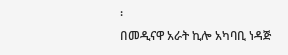፡
በመዲናዋ አራት ኪሎ አካባቢ ነዳጅ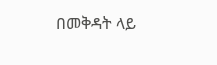በመቅዳት ላይ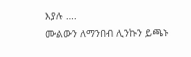እያሉ ….
ሙልውን ለማንበብ ሊንኩን ይጫኑ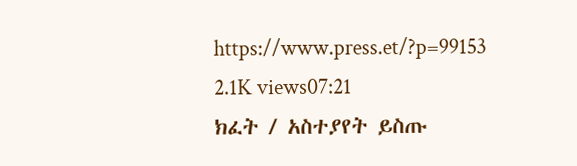https://www.press.et/?p=99153
2.1K views07:21
ክፈት / አስተያየት ይስጡ